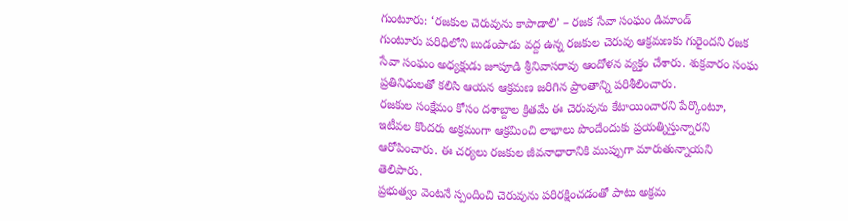గుంటూరు: ‘రజకుల చెరువును కాపాడాలి’ – రజక సేవా సంఘం డిమాండ్
గుంటూరు పరిధిలోని బుడంపాడు వద్ద ఉన్న రజకుల చెరువు ఆక్రమణకు గురైందని రజక సేవా సంఘం అధ్యక్షుడు జూపూడి శ్రీనివాసరావు ఆందోళన వ్యక్తం చేశారు. శుక్రవారం సంఘ ప్రతినిధులతో కలిసి ఆయన ఆక్రమణ జరిగిన ప్రాంతాన్ని పరిశీలించారు.
రజకుల సంక్షేమం కోసం దశాబ్దాల క్రితమే ఈ చెరువును కేటాయించారని పేర్కొంటూ, ఇటీవల కొందరు అక్రమంగా ఆక్రమించి లాభాలు పొందేందుకు ప్రయత్నిస్తున్నారని ఆరోపించారు. ఈ చర్యలు రజకుల జీవనాధారానికి ముప్పుగా మారుతున్నాయని తెలిపారు.
ప్రభుత్వం వెంటనే స్పందించి చెరువును పరిరక్షించడంతో పాటు అక్రమ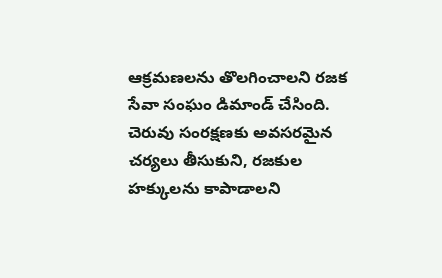ఆక్రమణలను తొలగించాలని రజక సేవా సంఘం డిమాండ్ చేసింది. చెరువు సంరక్షణకు అవసరమైన చర్యలు తీసుకుని, రజకుల హక్కులను కాపాడాలని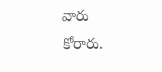వారు కోరారు.